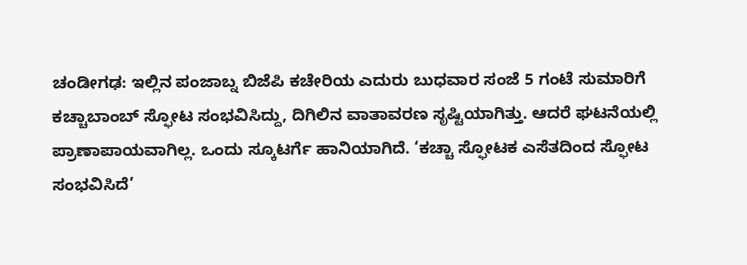ಚಂಡೀಗಢ: ಇಲ್ಲಿನ ಪಂಜಾಬ್ನ ಬಿಜೆಪಿ ಕಚೇರಿಯ ಎದುರು ಬುಧವಾರ ಸಂಜೆ 5 ಗಂಟೆ ಸುಮಾರಿಗೆ ಕಚ್ಚಾಬಾಂಬ್ ಸ್ಫೋಟ ಸಂಭವಿಸಿದ್ದು, ದಿಗಿಲಿನ ವಾತಾವರಣ ಸೃಷ್ಟಿಯಾಗಿತ್ತು. ಆದರೆ ಘಟನೆಯಲ್ಲಿ ಪ್ರಾಣಾಪಾಯವಾಗಿಲ್ಲ. ಒಂದು ಸ್ಕೂಟರ್ಗೆ ಹಾನಿಯಾಗಿದೆ. ‘ಕಚ್ಚಾ ಸ್ಫೋಟಕ ಎಸೆತದಿಂದ ಸ್ಫೋಟ ಸಂಭವಿಸಿದೆ’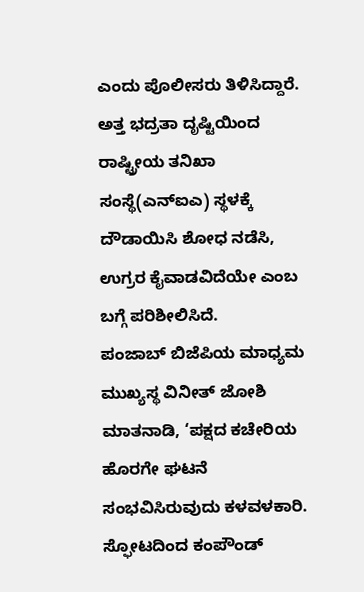ಎಂದು ಪೊಲೀಸರು ತಿಳಿಸಿದ್ದಾರೆ. ಅತ್ತ ಭದ್ರತಾ ದೃಷ್ಟಿಯಿಂದ ರಾಷ್ಟ್ರೀಯ ತನಿಖಾ ಸಂಸ್ಥೆ(ಎನ್ಐಎ) ಸ್ಥಳಕ್ಕೆ ದೌಡಾಯಿಸಿ ಶೋಧ ನಡೆಸಿ, ಉಗ್ರರ ಕೈವಾಡವಿದೆಯೇ ಎಂಬ ಬಗ್ಗೆ ಪರಿಶೀಲಿಸಿದೆ.
ಪಂಜಾಬ್ ಬಿಜೆಪಿಯ ಮಾಧ್ಯಮ ಮುಖ್ಯಸ್ಥ ವಿನೀತ್ ಜೋಶಿ ಮಾತನಾಡಿ, ‘ಪಕ್ಷದ ಕಚೇರಿಯ ಹೊರಗೇ ಘಟನೆ ಸಂಭವಿಸಿರುವುದು ಕಳವಳಕಾರಿ. ಸ್ಫೋಟದಿಂದ ಕಂಪೌಂಡ್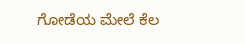ಗೋಡೆಯ ಮೇಲೆ ಕೆಲ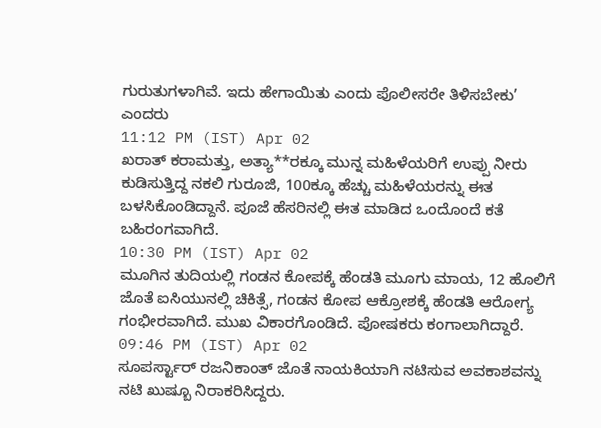ಗುರುತುಗಳಾಗಿವೆ. ಇದು ಹೇಗಾಯಿತು ಎಂದು ಪೊಲೀಸರೇ ತಿಳಿಸಬೇಕು’ ಎಂದರು
11:12 PM (IST) Apr 02
ಖರಾತ್ ಕರಾಮತ್ತು, ಅತ್ಯಾ**ರಕ್ಕೂ ಮುನ್ನ ಮಹಿಳೆಯರಿಗೆ ಉಪ್ಪು ನೀರು ಕುಡಿಸುತ್ತಿದ್ದ ನಕಲಿ ಗುರೂಜಿ, 100ಕ್ಕೂ ಹೆಚ್ಚು ಮಹಿಳೆಯರನ್ನು ಈತ ಬಳಸಿಕೊಂಡಿದ್ದಾನೆ. ಪೂಜೆ ಹೆಸರಿನಲ್ಲಿ ಈತ ಮಾಡಿದ ಒಂದೊಂದೆ ಕತೆ ಬಹಿರಂಗವಾಗಿದೆ.
10:30 PM (IST) Apr 02
ಮೂಗಿನ ತುದಿಯಲ್ಲಿ ಗಂಡನ ಕೋಪಕ್ಕೆ ಹೆಂಡತಿ ಮೂಗು ಮಾಯ, 12 ಹೊಲಿಗೆ ಜೊತೆ ಐಸಿಯುನಲ್ಲಿ ಚಿಕಿತ್ಸೆ, ಗಂಡನ ಕೋಪ ಆಕ್ರೋಶಕ್ಕೆ ಹೆಂಡತಿ ಆರೋಗ್ಯ ಗಂಭೀರವಾಗಿದೆ. ಮುಖ ವಿಕಾರಗೊಂಡಿದೆ. ಪೋಷಕರು ಕಂಗಾಲಾಗಿದ್ದಾರೆ.
09:46 PM (IST) Apr 02
ಸೂಪರ್ಸ್ಟಾರ್ ರಜನಿಕಾಂತ್ ಜೊತೆ ನಾಯಕಿಯಾಗಿ ನಟಿಸುವ ಅವಕಾಶವನ್ನು ನಟಿ ಖುಷ್ಬೂ ನಿರಾಕರಿಸಿದ್ದರು.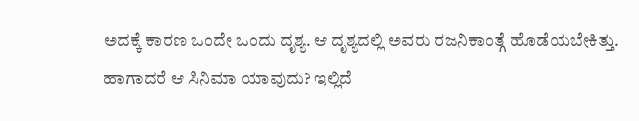ಅದಕ್ಕೆ ಕಾರಣ ಒಂದೇ ಒಂದು ದೃಶ್ಯ. ಆ ದೃಶ್ಯದಲ್ಲಿ ಅವರು ರಜನಿಕಾಂತ್ಗೆ ಹೊಡೆಯಬೇಕಿತ್ತು. ಹಾಗಾದರೆ ಆ ಸಿನಿಮಾ ಯಾವುದು? ಇಲ್ಲಿದೆ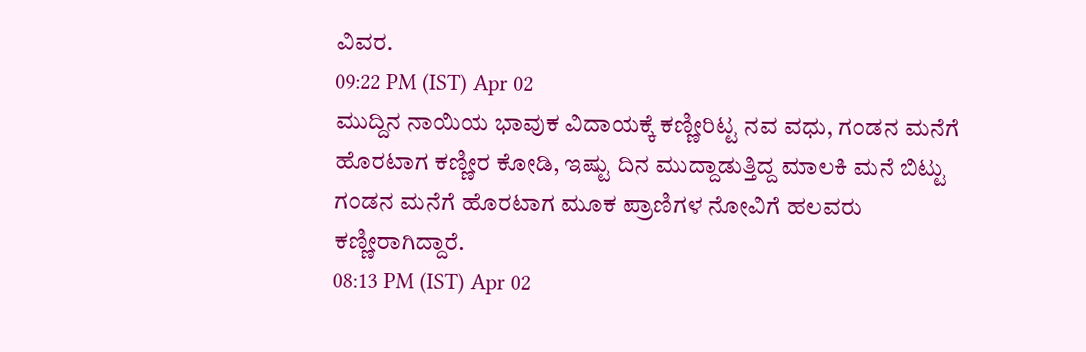ವಿವರ.
09:22 PM (IST) Apr 02
ಮುದ್ದಿನ ನಾಯಿಯ ಭಾವುಕ ವಿದಾಯಕ್ಕೆ ಕಣ್ಣೀರಿಟ್ಟ ನವ ವಧು, ಗಂಡನ ಮನೆಗೆ ಹೊರಟಾಗ ಕಣ್ಣೀರ ಕೋಡಿ, ಇಷ್ಟು ದಿನ ಮುದ್ದಾಡುತ್ತಿದ್ದ ಮಾಲಕಿ ಮನೆ ಬಿಟ್ಟು ಗಂಡನ ಮನೆಗೆ ಹೊರಟಾಗ ಮೂಕ ಪ್ರಾಣಿಗಳ ನೋವಿಗೆ ಹಲವರು ಕಣ್ಣೀರಾಗಿದ್ದಾರೆ.
08:13 PM (IST) Apr 02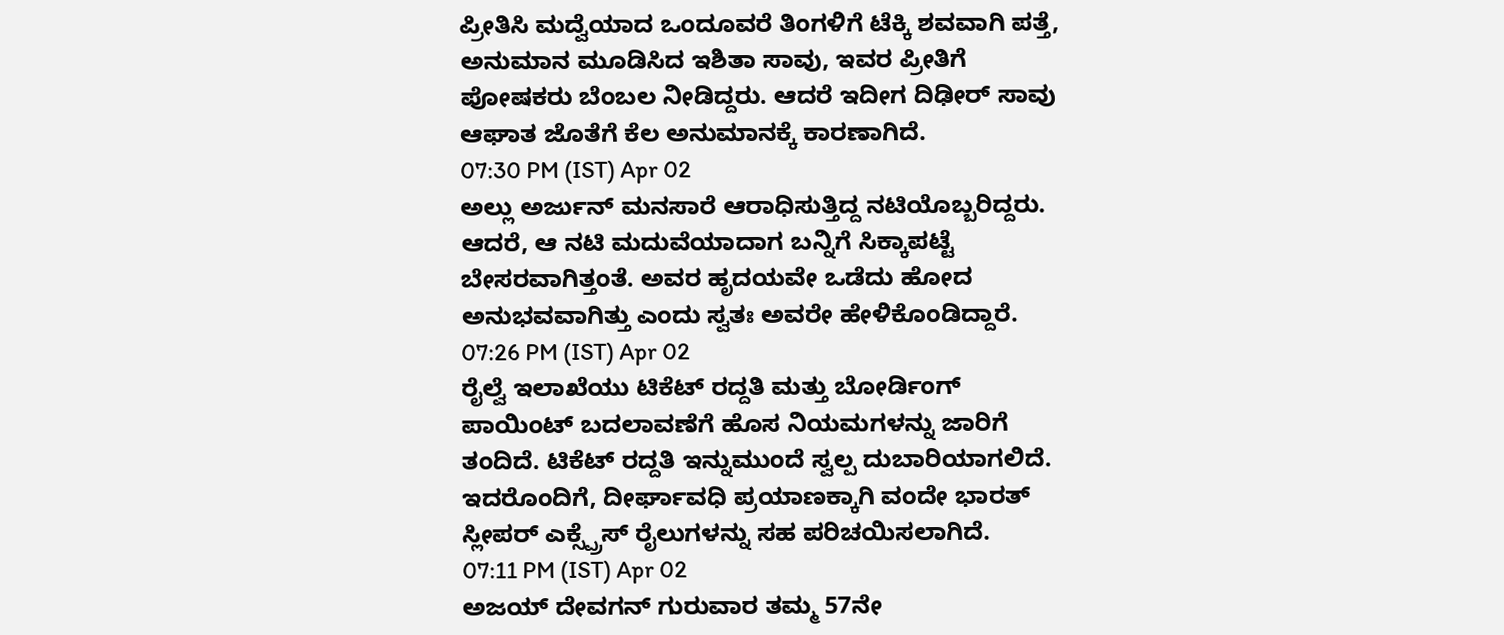ಪ್ರೀತಿಸಿ ಮದ್ವೆಯಾದ ಒಂದೂವರೆ ತಿಂಗಳಿಗೆ ಟೆಕ್ಕಿ ಶವವಾಗಿ ಪತ್ತೆ, ಅನುಮಾನ ಮೂಡಿಸಿದ ಇಶಿತಾ ಸಾವು, ಇವರ ಪ್ರೀತಿಗೆ ಪೋಷಕರು ಬೆಂಬಲ ನೀಡಿದ್ದರು. ಆದರೆ ಇದೀಗ ದಿಢೀರ್ ಸಾವು ಆಘಾತ ಜೊತೆಗೆ ಕೆಲ ಅನುಮಾನಕ್ಕೆ ಕಾರಣಾಗಿದೆ.
07:30 PM (IST) Apr 02
ಅಲ್ಲು ಅರ್ಜುನ್ ಮನಸಾರೆ ಆರಾಧಿಸುತ್ತಿದ್ದ ನಟಿಯೊಬ್ಬರಿದ್ದರು. ಆದರೆ, ಆ ನಟಿ ಮದುವೆಯಾದಾಗ ಬನ್ನಿಗೆ ಸಿಕ್ಕಾಪಟ್ಟೆ ಬೇಸರವಾಗಿತ್ತಂತೆ. ಅವರ ಹೃದಯವೇ ಒಡೆದು ಹೋದ ಅನುಭವವಾಗಿತ್ತು ಎಂದು ಸ್ವತಃ ಅವರೇ ಹೇಳಿಕೊಂಡಿದ್ದಾರೆ.
07:26 PM (IST) Apr 02
ರೈಲ್ವೆ ಇಲಾಖೆಯು ಟಿಕೆಟ್ ರದ್ದತಿ ಮತ್ತು ಬೋರ್ಡಿಂಗ್ ಪಾಯಿಂಟ್ ಬದಲಾವಣೆಗೆ ಹೊಸ ನಿಯಮಗಳನ್ನು ಜಾರಿಗೆ ತಂದಿದೆ. ಟಿಕೆಟ್ ರದ್ದತಿ ಇನ್ನುಮುಂದೆ ಸ್ವಲ್ಪ ದುಬಾರಿಯಾಗಲಿದೆ. ಇದರೊಂದಿಗೆ, ದೀರ್ಘಾವಧಿ ಪ್ರಯಾಣಕ್ಕಾಗಿ ವಂದೇ ಭಾರತ್ ಸ್ಲೀಪರ್ ಎಕ್ಸ್ಪ್ರೆಸ್ ರೈಲುಗಳನ್ನು ಸಹ ಪರಿಚಯಿಸಲಾಗಿದೆ.
07:11 PM (IST) Apr 02
ಅಜಯ್ ದೇವಗನ್ ಗುರುವಾರ ತಮ್ಮ 57ನೇ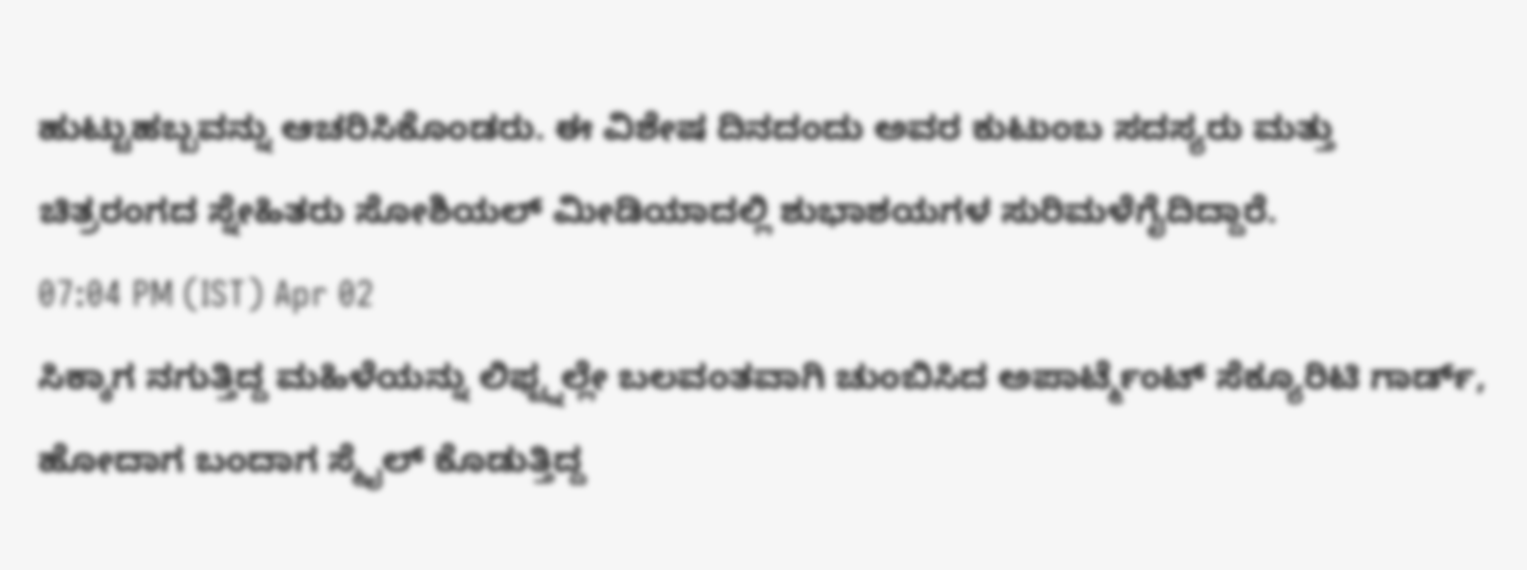ಹುಟ್ಟುಹಬ್ಬವನ್ನು ಆಚರಿಸಿಕೊಂಡರು. ಈ ವಿಶೇಷ ದಿನದಂದು ಅವರ ಕುಟುಂಬ ಸದಸ್ಯರು ಮತ್ತು ಚಿತ್ರರಂಗದ ಸ್ನೇಹಿತರು ಸೋಶಿಯಲ್ ಮೀಡಿಯಾದಲ್ಲಿ ಶುಭಾಶಯಗಳ ಸುರಿಮಳೆಗೈದಿದ್ದಾರೆ.
07:04 PM (IST) Apr 02
ಸಿಕ್ಕಾಗ ನಗುತ್ತಿದ್ದ ಮಹಿಳೆಯನ್ನು ಲಿಫ್ಟ್ನಲ್ಲೇ ಬಲವಂತವಾಗಿ ಚುಂಬಿಸಿದ ಅಪಾರ್ಟ್ಮೆಂಟ್ ಸೆಕ್ಯೂರಿಟಿ ಗಾರ್ಡ್, ಹೋದಾಗ ಬಂದಾಗ ಸ್ಮೈಲ್ ಕೊಡುತ್ತಿದ್ದ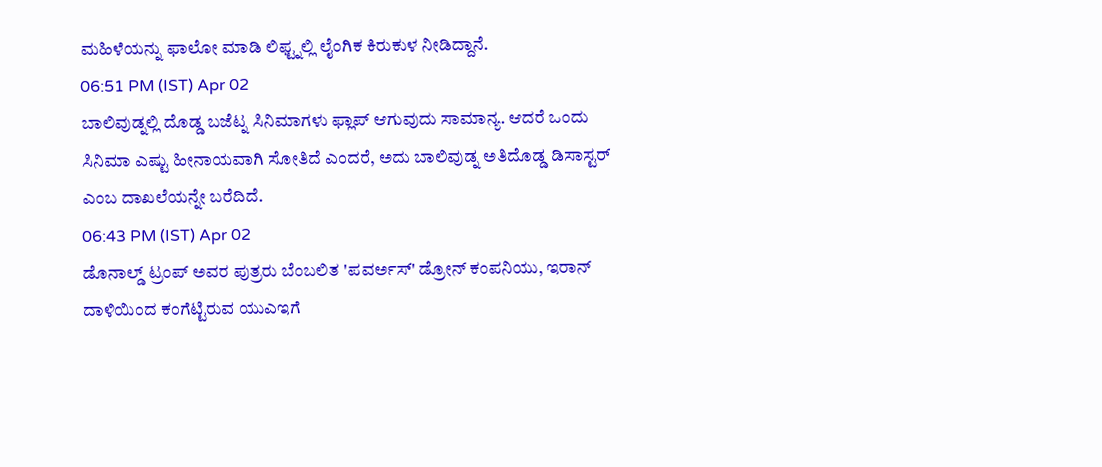ಮಹಿಳೆಯನ್ನು ಫಾಲೋ ಮಾಡಿ ಲಿಫ್ಟ್ನಲ್ಲಿ ಲೈಂಗಿಕ ಕಿರುಕುಳ ನೀಡಿದ್ದಾನೆ.
06:51 PM (IST) Apr 02
ಬಾಲಿವುಡ್ನಲ್ಲಿ ದೊಡ್ಡ ಬಜೆಟ್ನ ಸಿನಿಮಾಗಳು ಫ್ಲಾಪ್ ಆಗುವುದು ಸಾಮಾನ್ಯ. ಆದರೆ ಒಂದು ಸಿನಿಮಾ ಎಷ್ಟು ಹೀನಾಯವಾಗಿ ಸೋತಿದೆ ಎಂದರೆ, ಅದು ಬಾಲಿವುಡ್ನ ಅತಿದೊಡ್ಡ ಡಿಸಾಸ್ಟರ್ ಎಂಬ ದಾಖಲೆಯನ್ನೇ ಬರೆದಿದೆ.
06:43 PM (IST) Apr 02
ಡೊನಾಲ್ಡ್ ಟ್ರಂಪ್ ಅವರ ಪುತ್ರರು ಬೆಂಬಲಿತ 'ಪವರ್ಅಸ್' ಡ್ರೋನ್ ಕಂಪನಿಯು, ಇರಾನ್ ದಾಳಿಯಿಂದ ಕಂಗೆಟ್ಟಿರುವ ಯುಎಇಗೆ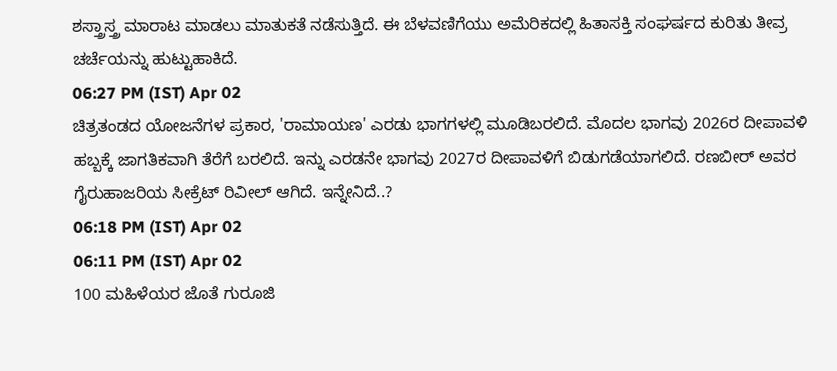ಶಸ್ತ್ರಾಸ್ತ್ರ ಮಾರಾಟ ಮಾಡಲು ಮಾತುಕತೆ ನಡೆಸುತ್ತಿದೆ. ಈ ಬೆಳವಣಿಗೆಯು ಅಮೆರಿಕದಲ್ಲಿ ಹಿತಾಸಕ್ತಿ ಸಂಘರ್ಷದ ಕುರಿತು ತೀವ್ರ ಚರ್ಚೆಯನ್ನು ಹುಟ್ಟುಹಾಕಿದೆ.
06:27 PM (IST) Apr 02
ಚಿತ್ರತಂಡದ ಯೋಜನೆಗಳ ಪ್ರಕಾರ, 'ರಾಮಾಯಣ' ಎರಡು ಭಾಗಗಳಲ್ಲಿ ಮೂಡಿಬರಲಿದೆ. ಮೊದಲ ಭಾಗವು 2026ರ ದೀಪಾವಳಿ ಹಬ್ಬಕ್ಕೆ ಜಾಗತಿಕವಾಗಿ ತೆರೆಗೆ ಬರಲಿದೆ. ಇನ್ನು ಎರಡನೇ ಭಾಗವು 2027ರ ದೀಪಾವಳಿಗೆ ಬಿಡುಗಡೆಯಾಗಲಿದೆ. ರಣಬೀರ್ ಅವರ ಗೈರುಹಾಜರಿಯ ಸೀಕ್ರೆಟ್ ರಿವೀಲ್ ಆಗಿದೆ. ಇನ್ನೇನಿದೆ..?
06:18 PM (IST) Apr 02
06:11 PM (IST) Apr 02
100 ಮಹಿಳೆಯರ ಜೊತೆ ಗುರೂಜಿ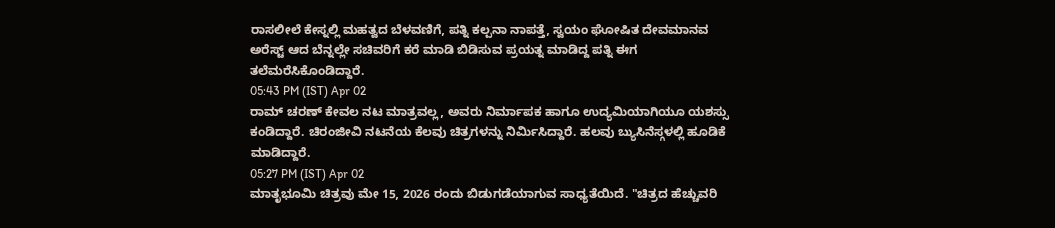ರಾಸಲೀಲೆ ಕೇಸ್ನಲ್ಲಿ ಮಹತ್ವದ ಬೆಳವಣಿಗೆ, ಪತ್ನಿ ಕಲ್ಪನಾ ನಾಪತ್ತೆ, ಸ್ವಯಂ ಘೋಷಿತ ದೇವಮಾನವ ಅರೆಸ್ಟ್ ಆದ ಬೆನ್ನಲ್ಲೇ ಸಚಿವರಿಗೆ ಕರೆ ಮಾಡಿ ಬಿಡಿಸುವ ಪ್ರಯತ್ನ ಮಾಡಿದ್ದ ಪತ್ನಿ ಈಗ ತಲೆಮರೆಸಿಕೊಂಡಿದ್ದಾರೆ.
05:43 PM (IST) Apr 02
ರಾಮ್ ಚರಣ್ ಕೇವಲ ನಟ ಮಾತ್ರವಲ್ಲ, ಅವರು ನಿರ್ಮಾಪಕ ಹಾಗೂ ಉದ್ಯಮಿಯಾಗಿಯೂ ಯಶಸ್ಸು ಕಂಡಿದ್ದಾರೆ. ಚಿರಂಜೀವಿ ನಟನೆಯ ಕೆಲವು ಚಿತ್ರಗಳನ್ನು ನಿರ್ಮಿಸಿದ್ದಾರೆ. ಹಲವು ಬ್ಯುಸಿನೆಸ್ಗಳಲ್ಲಿ ಹೂಡಿಕೆ ಮಾಡಿದ್ದಾರೆ.
05:27 PM (IST) Apr 02
ಮಾತೃಭೂಮಿ ಚಿತ್ರವು ಮೇ 15, 2026 ರಂದು ಬಿಡುಗಡೆಯಾಗುವ ಸಾಧ್ಯತೆಯಿದೆ. "ಚಿತ್ರದ ಹೆಚ್ಚುವರಿ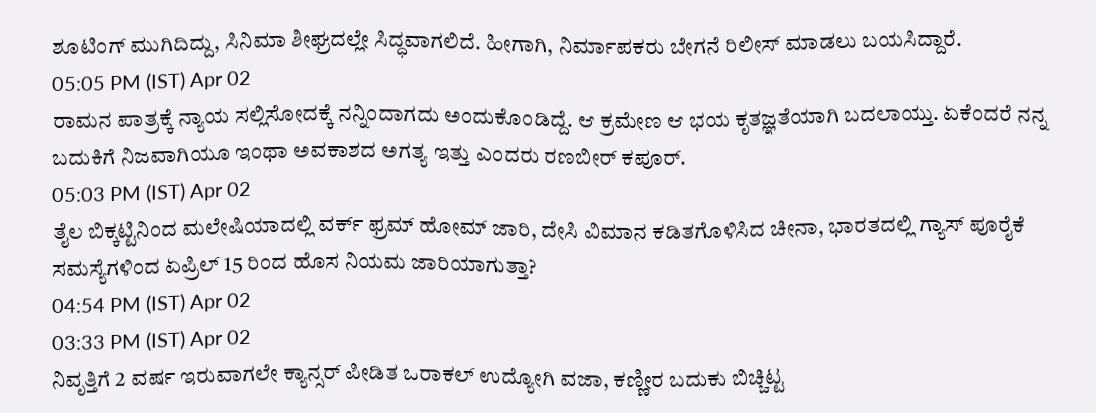ಶೂಟಿಂಗ್ ಮುಗಿದಿದ್ದು, ಸಿನಿಮಾ ಶೀಘ್ರದಲ್ಲೇ ಸಿದ್ಧವಾಗಲಿದೆ. ಹೀಗಾಗಿ, ನಿರ್ಮಾಪಕರು ಬೇಗನೆ ರಿಲೀಸ್ ಮಾಡಲು ಬಯಸಿದ್ದಾರೆ.
05:05 PM (IST) Apr 02
ರಾಮನ ಪಾತ್ರಕ್ಕೆ ನ್ಯಾಯ ಸಲ್ಲಿಸೋದಕ್ಕೆ ನನ್ನಿಂದಾಗದು ಅಂದುಕೊಂಡಿದ್ದೆ. ಆ ಕ್ರಮೇಣ ಆ ಭಯ ಕೃತಜ್ಞತೆಯಾಗಿ ಬದಲಾಯ್ತು. ಏಕೆಂದರೆ ನನ್ನ ಬದುಕಿಗೆ ನಿಜವಾಗಿಯೂ ಇಂಥಾ ಅವಕಾಶದ ಅಗತ್ಯ ಇತ್ತು ಎಂದರು ರಣಬೀರ್ ಕಪೂರ್.
05:03 PM (IST) Apr 02
ತೈಲ ಬಿಕ್ಕಟ್ಟಿನಿಂದ ಮಲೇಷಿಯಾದಲ್ಲಿ ವರ್ಕ್ ಫ್ರಮ್ ಹೋಮ್ ಜಾರಿ, ದೇಸಿ ವಿಮಾನ ಕಡಿತಗೊಳಿಸಿದ ಚೀನಾ, ಭಾರತದಲ್ಲಿ ಗ್ಯಾಸ್ ಪೂರೈಕೆ ಸಮಸ್ಯೆಗಳಿಂದ ಏಪ್ರಿಲ್ 15 ರಿಂದ ಹೊಸ ನಿಯಮ ಜಾರಿಯಾಗುತ್ತಾ?
04:54 PM (IST) Apr 02
03:33 PM (IST) Apr 02
ನಿವೃತ್ತಿಗೆ 2 ವರ್ಷ ಇರುವಾಗಲೇ ಕ್ಯಾನ್ಸರ್ ಪೀಡಿತ ಒರಾಕಲ್ ಉದ್ಯೋಗಿ ವಜಾ, ಕಣ್ಣೀರ ಬದುಕು ಬಿಚ್ಚಿಟ್ಟ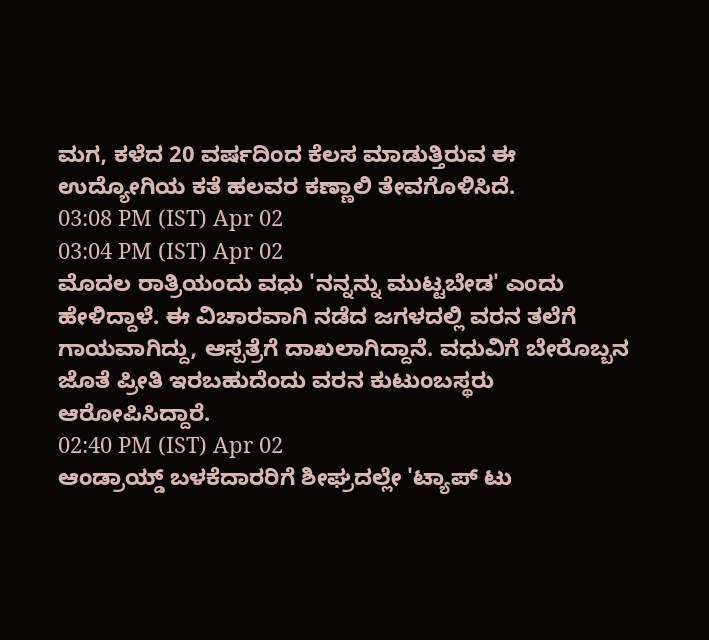ಮಗ, ಕಳೆದ 20 ವರ್ಷದಿಂದ ಕೆಲಸ ಮಾಡುತ್ತಿರುವ ಈ ಉದ್ಯೋಗಿಯ ಕತೆ ಹಲವರ ಕಣ್ಣಾಲಿ ತೇವಗೊಳಿಸಿದೆ.
03:08 PM (IST) Apr 02
03:04 PM (IST) Apr 02
ಮೊದಲ ರಾತ್ರಿಯಂದು ವಧು 'ನನ್ನನ್ನು ಮುಟ್ಟಬೇಡ' ಎಂದು ಹೇಳಿದ್ದಾಳೆ. ಈ ವಿಚಾರವಾಗಿ ನಡೆದ ಜಗಳದಲ್ಲಿ ವರನ ತಲೆಗೆ ಗಾಯವಾಗಿದ್ದು, ಆಸ್ಪತ್ರೆಗೆ ದಾಖಲಾಗಿದ್ದಾನೆ. ವಧುವಿಗೆ ಬೇರೊಬ್ಬನ ಜೊತೆ ಪ್ರೀತಿ ಇರಬಹುದೆಂದು ವರನ ಕುಟುಂಬಸ್ಥರು ಆರೋಪಿಸಿದ್ದಾರೆ.
02:40 PM (IST) Apr 02
ಆಂಡ್ರಾಯ್ಡ್ ಬಳಕೆದಾರರಿಗೆ ಶೀಘ್ರದಲ್ಲೇ 'ಟ್ಯಾಪ್ ಟು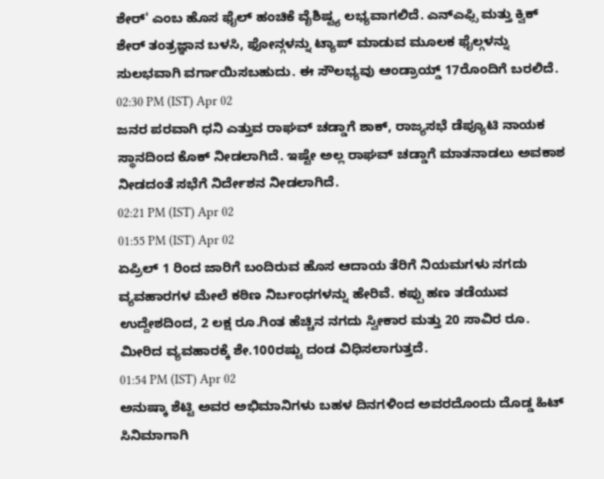ಶೇರ್' ಎಂಬ ಹೊಸ ಫೈಲ್ ಹಂಚಿಕೆ ವೈಶಿಷ್ಟ್ಯ ಲಭ್ಯವಾಗಲಿದೆ. ಎನ್ಎಫ್ಸಿ ಮತ್ತು ಕ್ವಿಕ್ ಶೇರ್ ತಂತ್ರಜ್ಞಾನ ಬಳಸಿ, ಫೋನ್ಗಳನ್ನು ಟ್ಯಾಪ್ ಮಾಡುವ ಮೂಲಕ ಫೈಲ್ಗಳನ್ನು ಸುಲಭವಾಗಿ ವರ್ಗಾಯಿಸಬಹುದು. ಈ ಸೌಲಭ್ಯವು ಆಂಡ್ರಾಯ್ಡ್ 17ರೊಂದಿಗೆ ಬರಲಿದೆ.
02:30 PM (IST) Apr 02
ಜನರ ಪರವಾಗಿ ಧನಿ ಎತ್ತುವ ರಾಘವ್ ಚಡ್ಡಾಗೆ ಶಾಕ್, ರಾಜ್ಯಸಭೆ ಡೆಪ್ಯೂಟಿ ನಾಯಕ ಸ್ಥಾನದಿಂದ ಕೊಕ್ ನೀಡಲಾಗಿದೆ. ಇಷ್ಟೇ ಅಲ್ಲ ರಾಘವ್ ಚಡ್ಡಾಗೆ ಮಾತನಾಡಲು ಅವಕಾಶ ನೀಡದಂತೆ ಸಭೆಗೆ ನಿರ್ದೇಶನ ನೀಡಲಾಗಿದೆ.
02:21 PM (IST) Apr 02
01:55 PM (IST) Apr 02
ಏಪ್ರಿಲ್ 1 ರಿಂದ ಜಾರಿಗೆ ಬಂದಿರುವ ಹೊಸ ಆದಾಯ ತೆರಿಗೆ ನಿಯಮಗಳು ನಗದು ವ್ಯವಹಾರಗಳ ಮೇಲೆ ಕಠಿಣ ನಿರ್ಬಂಧಗಳನ್ನು ಹೇರಿವೆ. ಕಪ್ಪು ಹಣ ತಡೆಯುವ ಉದ್ದೇಶದಿಂದ, 2 ಲಕ್ಷ ರೂ.ಗಿಂತ ಹೆಚ್ಚಿನ ನಗದು ಸ್ವೀಕಾರ ಮತ್ತು 20 ಸಾವಿರ ರೂ. ಮೀರಿದ ವ್ಯವಹಾರಕ್ಕೆ ಶೇ.100ರಷ್ಟು ದಂಡ ವಿಧಿಸಲಾಗುತ್ತದೆ.
01:54 PM (IST) Apr 02
ಅನುಷ್ಕಾ ಶೆಟ್ಟಿ ಅವರ ಅಭಿಮಾನಿಗಳು ಬಹಳ ದಿನಗಳಿಂದ ಅವರದೊಂದು ದೊಡ್ಡ ಹಿಟ್ ಸಿನಿಮಾಗಾಗಿ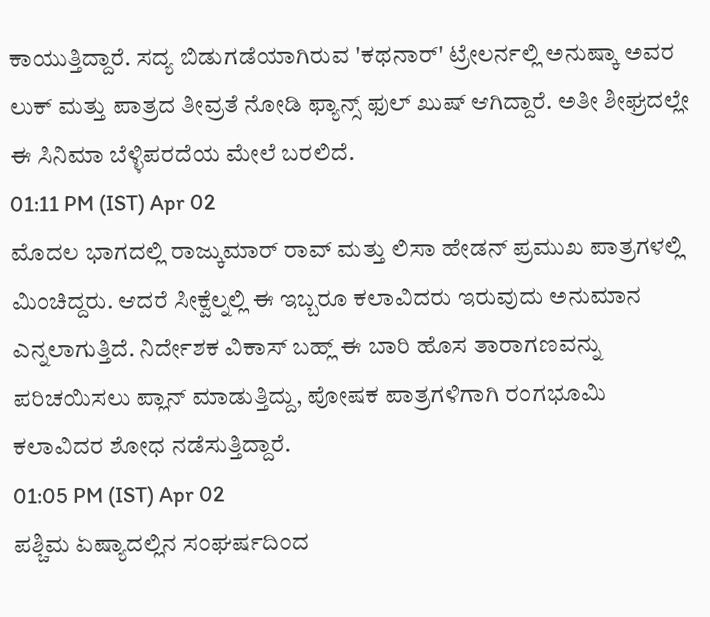ಕಾಯುತ್ತಿದ್ದಾರೆ. ಸದ್ಯ ಬಿಡುಗಡೆಯಾಗಿರುವ 'ಕಥನಾರ್' ಟ್ರೇಲರ್ನಲ್ಲಿ ಅನುಷ್ಕಾ ಅವರ ಲುಕ್ ಮತ್ತು ಪಾತ್ರದ ತೀವ್ರತೆ ನೋಡಿ ಫ್ಯಾನ್ಸ್ ಫುಲ್ ಖುಷ್ ಆಗಿದ್ದಾರೆ. ಅತೀ ಶೀಘ್ರದಲ್ಲೇ ಈ ಸಿನಿಮಾ ಬೆಳ್ಳಿಪರದೆಯ ಮೇಲೆ ಬರಲಿದೆ.
01:11 PM (IST) Apr 02
ಮೊದಲ ಭಾಗದಲ್ಲಿ ರಾಜ್ಕುಮಾರ್ ರಾವ್ ಮತ್ತು ಲಿಸಾ ಹೇಡನ್ ಪ್ರಮುಖ ಪಾತ್ರಗಳಲ್ಲಿ ಮಿಂಚಿದ್ದರು. ಆದರೆ ಸೀಕ್ವೆಲ್ನಲ್ಲಿ ಈ ಇಬ್ಬರೂ ಕಲಾವಿದರು ಇರುವುದು ಅನುಮಾನ ಎನ್ನಲಾಗುತ್ತಿದೆ. ನಿರ್ದೇಶಕ ವಿಕಾಸ್ ಬಹ್ಲ್ ಈ ಬಾರಿ ಹೊಸ ತಾರಾಗಣವನ್ನು ಪರಿಚಯಿಸಲು ಪ್ಲಾನ್ ಮಾಡುತ್ತಿದ್ದು, ಪೋಷಕ ಪಾತ್ರಗಳಿಗಾಗಿ ರಂಗಭೂಮಿ ಕಲಾವಿದರ ಶೋಧ ನಡೆಸುತ್ತಿದ್ದಾರೆ.
01:05 PM (IST) Apr 02
ಪಶ್ಚಿಮ ಏಷ್ಯಾದಲ್ಲಿನ ಸಂಘರ್ಷದಿಂದ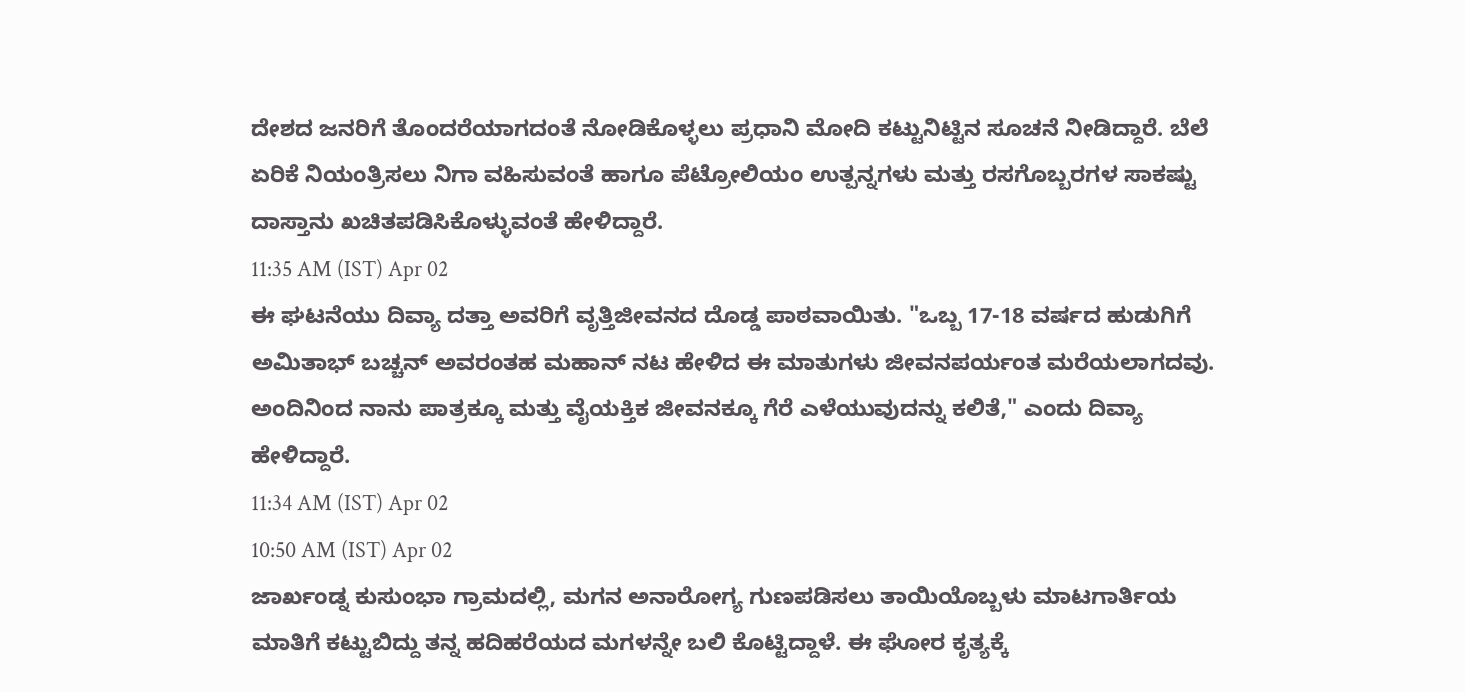ದೇಶದ ಜನರಿಗೆ ತೊಂದರೆಯಾಗದಂತೆ ನೋಡಿಕೊಳ್ಳಲು ಪ್ರಧಾನಿ ಮೋದಿ ಕಟ್ಟುನಿಟ್ಟಿನ ಸೂಚನೆ ನೀಡಿದ್ದಾರೆ. ಬೆಲೆ ಏರಿಕೆ ನಿಯಂತ್ರಿಸಲು ನಿಗಾ ವಹಿಸುವಂತೆ ಹಾಗೂ ಪೆಟ್ರೋಲಿಯಂ ಉತ್ಪನ್ನಗಳು ಮತ್ತು ರಸಗೊಬ್ಬರಗಳ ಸಾಕಷ್ಟು ದಾಸ್ತಾನು ಖಚಿತಪಡಿಸಿಕೊಳ್ಳುವಂತೆ ಹೇಳಿದ್ದಾರೆ.
11:35 AM (IST) Apr 02
ಈ ಘಟನೆಯು ದಿವ್ಯಾ ದತ್ತಾ ಅವರಿಗೆ ವೃತ್ತಿಜೀವನದ ದೊಡ್ಡ ಪಾಠವಾಯಿತು. "ಒಬ್ಬ 17-18 ವರ್ಷದ ಹುಡುಗಿಗೆ ಅಮಿತಾಭ್ ಬಚ್ಚನ್ ಅವರಂತಹ ಮಹಾನ್ ನಟ ಹೇಳಿದ ಈ ಮಾತುಗಳು ಜೀವನಪರ್ಯಂತ ಮರೆಯಲಾಗದವು. ಅಂದಿನಿಂದ ನಾನು ಪಾತ್ರಕ್ಕೂ ಮತ್ತು ವೈಯಕ್ತಿಕ ಜೀವನಕ್ಕೂ ಗೆರೆ ಎಳೆಯುವುದನ್ನು ಕಲಿತೆ," ಎಂದು ದಿವ್ಯಾ ಹೇಳಿದ್ದಾರೆ.
11:34 AM (IST) Apr 02
10:50 AM (IST) Apr 02
ಜಾರ್ಖಂಡ್ನ ಕುಸುಂಭಾ ಗ್ರಾಮದಲ್ಲಿ, ಮಗನ ಅನಾರೋಗ್ಯ ಗುಣಪಡಿಸಲು ತಾಯಿಯೊಬ್ಬಳು ಮಾಟಗಾರ್ತಿಯ ಮಾತಿಗೆ ಕಟ್ಟುಬಿದ್ದು ತನ್ನ ಹದಿಹರೆಯದ ಮಗಳನ್ನೇ ಬಲಿ ಕೊಟ್ಟಿದ್ದಾಳೆ. ಈ ಘೋರ ಕೃತ್ಯಕ್ಕೆ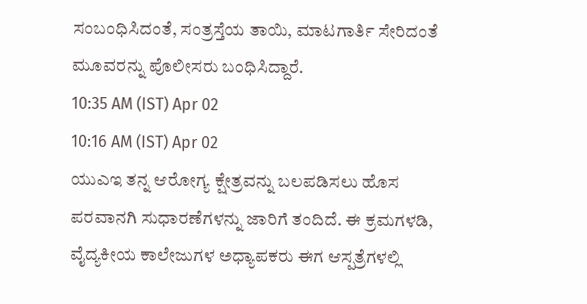ಸಂಬಂಧಿಸಿದಂತೆ, ಸಂತ್ರಸ್ತೆಯ ತಾಯಿ, ಮಾಟಗಾರ್ತಿ ಸೇರಿದಂತೆ ಮೂವರನ್ನು ಪೊಲೀಸರು ಬಂಧಿಸಿದ್ದಾರೆ.
10:35 AM (IST) Apr 02
10:16 AM (IST) Apr 02
ಯುಎಇ ತನ್ನ ಆರೋಗ್ಯ ಕ್ಷೇತ್ರವನ್ನು ಬಲಪಡಿಸಲು ಹೊಸ ಪರವಾನಗಿ ಸುಧಾರಣೆಗಳನ್ನು ಜಾರಿಗೆ ತಂದಿದೆ. ಈ ಕ್ರಮಗಳಡಿ, ವೈದ್ಯಕೀಯ ಕಾಲೇಜುಗಳ ಅಧ್ಯಾಪಕರು ಈಗ ಆಸ್ಪತ್ರೆಗಳಲ್ಲಿ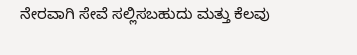ನೇರವಾಗಿ ಸೇವೆ ಸಲ್ಲಿಸಬಹುದು ಮತ್ತು ಕೆಲವು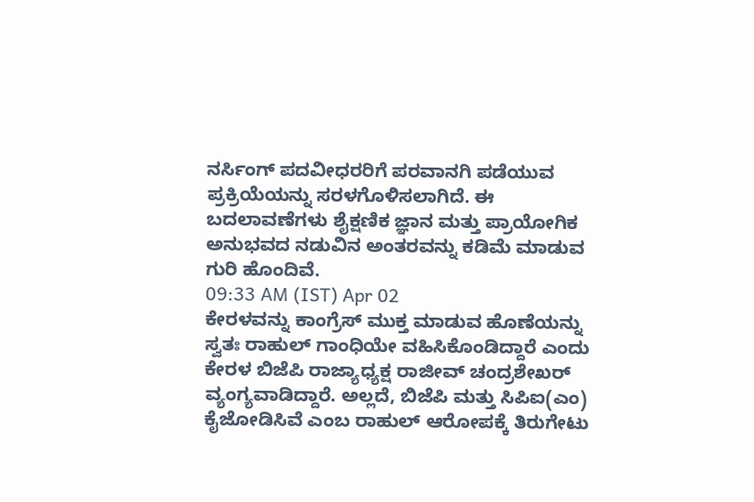ನರ್ಸಿಂಗ್ ಪದವೀಧರರಿಗೆ ಪರವಾನಗಿ ಪಡೆಯುವ ಪ್ರಕ್ರಿಯೆಯನ್ನು ಸರಳಗೊಳಿಸಲಾಗಿದೆ. ಈ ಬದಲಾವಣೆಗಳು ಶೈಕ್ಷಣಿಕ ಜ್ಞಾನ ಮತ್ತು ಪ್ರಾಯೋಗಿಕ ಅನುಭವದ ನಡುವಿನ ಅಂತರವನ್ನು ಕಡಿಮೆ ಮಾಡುವ ಗುರಿ ಹೊಂದಿವೆ.
09:33 AM (IST) Apr 02
ಕೇರಳವನ್ನು ಕಾಂಗ್ರೆಸ್ ಮುಕ್ತ ಮಾಡುವ ಹೊಣೆಯನ್ನು ಸ್ವತಃ ರಾಹುಲ್ ಗಾಂಧಿಯೇ ವಹಿಸಿಕೊಂಡಿದ್ದಾರೆ ಎಂದು ಕೇರಳ ಬಿಜೆಪಿ ರಾಜ್ಯಾಧ್ಯಕ್ಷ ರಾಜೀವ್ ಚಂದ್ರಶೇಖರ್ ವ್ಯಂಗ್ಯವಾಡಿದ್ದಾರೆ. ಅಲ್ಲದೆ, ಬಿಜೆಪಿ ಮತ್ತು ಸಿಪಿಐ(ಎಂ) ಕೈಜೋಡಿಸಿವೆ ಎಂಬ ರಾಹುಲ್ ಆರೋಪಕ್ಕೆ ತಿರುಗೇಟು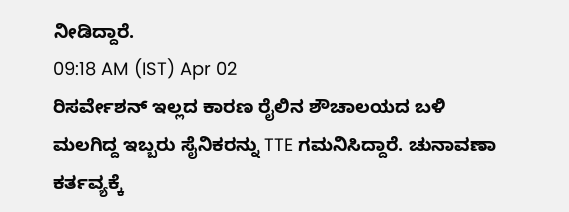ನೀಡಿದ್ದಾರೆ.
09:18 AM (IST) Apr 02
ರಿಸರ್ವೇಶನ್ ಇಲ್ಲದ ಕಾರಣ ರೈಲಿನ ಶೌಚಾಲಯದ ಬಳಿ ಮಲಗಿದ್ದ ಇಬ್ಬರು ಸೈನಿಕರನ್ನು TTE ಗಮನಿಸಿದ್ದಾರೆ. ಚುನಾವಣಾ ಕರ್ತವ್ಯಕ್ಕೆ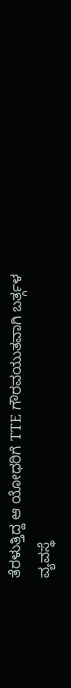ತೆರಳುತ್ತಿದ್ದ ಆ ಯೋಧರಿಗೆ TTE ಗೌರವಯುತವಾಗಿ ಬರ್ತ್ಗಳ ವ್ಯವಸ್ಥೆ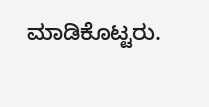ಮಾಡಿಕೊಟ್ಟರು.